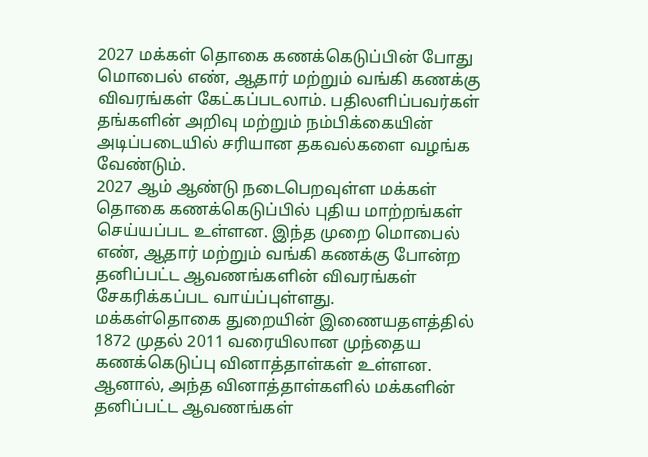2027 மக்கள் தொகை கணக்கெடுப்பின் போது மொபைல் எண், ஆதார் மற்றும் வங்கி கணக்கு விவரங்கள் கேட்கப்படலாம். பதிலளிப்பவர்கள் தங்களின் அறிவு மற்றும் நம்பிக்கையின் அடிப்படையில் சரியான தகவல்களை வழங்க வேண்டும்.
2027 ஆம் ஆண்டு நடைபெறவுள்ள மக்கள் தொகை கணக்கெடுப்பில் புதிய மாற்றங்கள் செய்யப்பட உள்ளன. இந்த முறை மொபைல் எண், ஆதார் மற்றும் வங்கி கணக்கு போன்ற தனிப்பட்ட ஆவணங்களின் விவரங்கள் சேகரிக்கப்பட வாய்ப்புள்ளது.
மக்கள்தொகை துறையின் இணையதளத்தில் 1872 முதல் 2011 வரையிலான முந்தைய கணக்கெடுப்பு வினாத்தாள்கள் உள்ளன. ஆனால், அந்த வினாத்தாள்களில் மக்களின் தனிப்பட்ட ஆவணங்கள்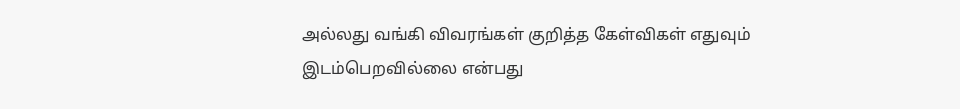அல்லது வங்கி விவரங்கள் குறித்த கேள்விகள் எதுவும் இடம்பெறவில்லை என்பது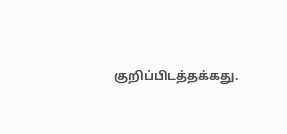குறிப்பிடத்தக்கது.